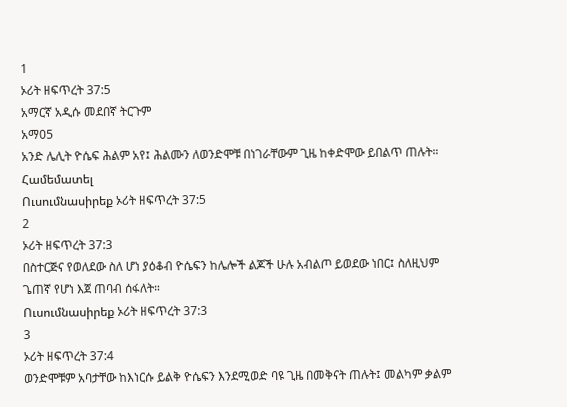1
ኦሪት ዘፍጥረት 37:5
አማርኛ አዲሱ መደበኛ ትርጉም
አማ05
አንድ ሌሊት ዮሴፍ ሕልም አየ፤ ሕልሙን ለወንድሞቹ በነገራቸውም ጊዜ ከቀድሞው ይበልጥ ጠሉት።
Համեմատել
Ուսումնասիրեք ኦሪት ዘፍጥረት 37:5
2
ኦሪት ዘፍጥረት 37:3
በስተርጅና የወለደው ስለ ሆነ ያዕቆብ ዮሴፍን ከሌሎች ልጆች ሁሉ አብልጦ ይወደው ነበር፤ ስለዚህም ጌጠኛ የሆነ እጀ ጠባብ ሰፋለት።
Ուսումնասիրեք ኦሪት ዘፍጥረት 37:3
3
ኦሪት ዘፍጥረት 37:4
ወንድሞቹም አባታቸው ከእነርሱ ይልቅ ዮሴፍን እንደሚወድ ባዩ ጊዜ በመቅናት ጠሉት፤ መልካም ቃልም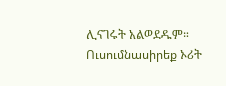ሊናገሩት አልወደዱም።
Ուսումնասիրեք ኦሪት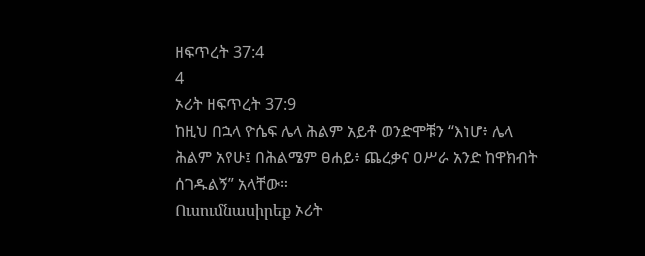ዘፍጥረት 37:4
4
ኦሪት ዘፍጥረት 37:9
ከዚህ በኋላ ዮሴፍ ሌላ ሕልም አይቶ ወንድሞቹን “እነሆ፥ ሌላ ሕልም አየሁ፤ በሕልሜም ፀሐይ፥ ጨረቃና ዐሥራ አንድ ከዋክብት ሰገዱልኝ” አላቸው።
Ուսումնասիրեք ኦሪት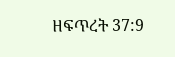ዘፍጥረት 37:9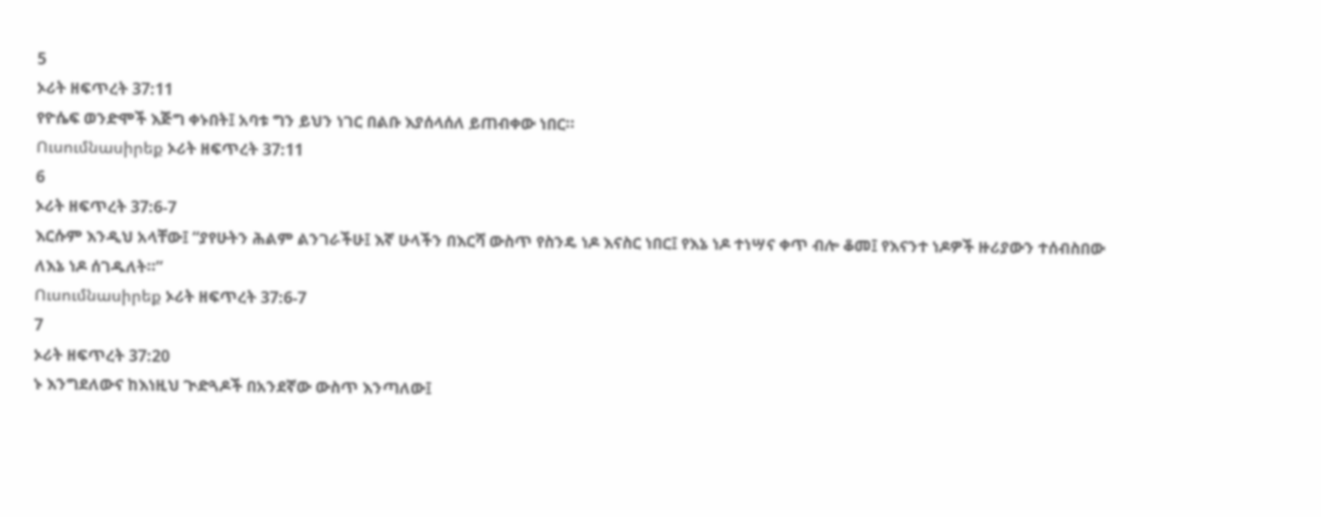5
ኦሪት ዘፍጥረት 37:11
የዮሴፍ ወንድሞች እጅግ ቀኑበት፤ አባቱ ግን ይህን ነገር በልቡ እያሰላሰለ ይጠብቀው ነበር።
Ուսումնասիրեք ኦሪት ዘፍጥረት 37:11
6
ኦሪት ዘፍጥረት 37:6-7
እርሱም እንዲህ አላቸው፤ “ያየሁትን ሕልም ልንገራችሁ፤ እኛ ሁላችን በእርሻ ውስጥ የስንዴ ነዶ እናስር ነበር፤ የእኔ ነዶ ተነሣና ቀጥ ብሎ ቆመ፤ የእናንተ ነዶዎች ዙሪያውን ተሰብስበው ለእኔ ነዶ ሰገዱለት።”
Ուսումնասիրեք ኦሪት ዘፍጥረት 37:6-7
7
ኦሪት ዘፍጥረት 37:20
ኑ እንግደለውና ከእነዚህ ጒድጓዶች በአንደኛው ውስጥ እንጣለው፤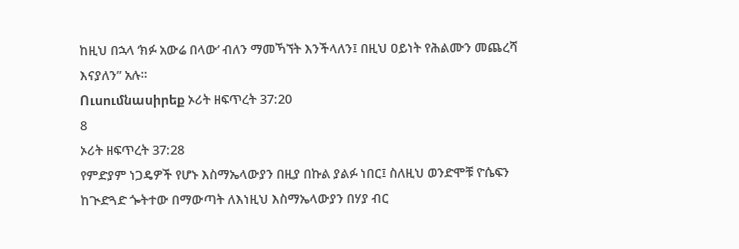ከዚህ በኋላ ‘ክፉ አውሬ በላው’ ብለን ማመኻኘት እንችላለን፤ በዚህ ዐይነት የሕልሙን መጨረሻ እናያለን” አሉ።
Ուսումնասիրեք ኦሪት ዘፍጥረት 37:20
8
ኦሪት ዘፍጥረት 37:28
የምድያም ነጋዴዎች የሆኑ እስማኤላውያን በዚያ በኩል ያልፉ ነበር፤ ስለዚህ ወንድሞቹ ዮሴፍን ከጒድጓድ ጐትተው በማውጣት ለእነዚህ እስማኤላውያን በሃያ ብር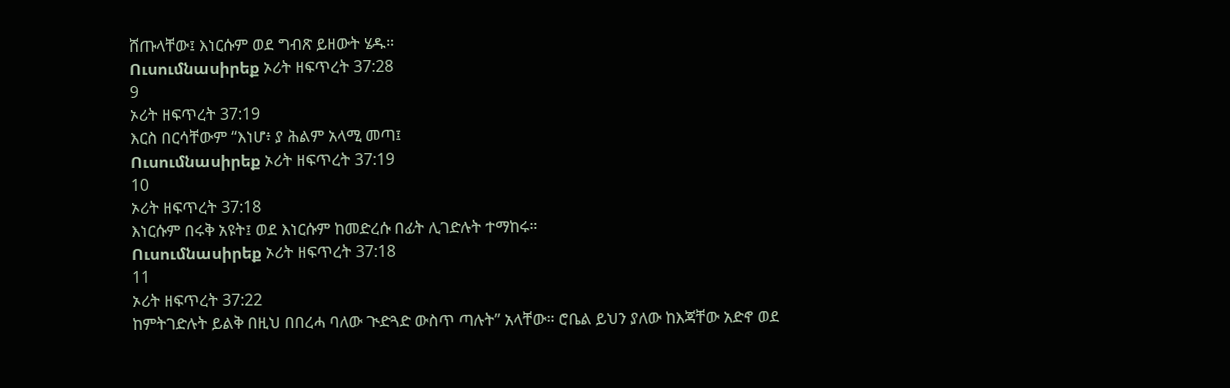ሸጡላቸው፤ እነርሱም ወደ ግብጽ ይዘውት ሄዱ።
Ուսումնասիրեք ኦሪት ዘፍጥረት 37:28
9
ኦሪት ዘፍጥረት 37:19
እርስ በርሳቸውም “እነሆ፥ ያ ሕልም አላሚ መጣ፤
Ուսումնասիրեք ኦሪት ዘፍጥረት 37:19
10
ኦሪት ዘፍጥረት 37:18
እነርሱም በሩቅ አዩት፤ ወደ እነርሱም ከመድረሱ በፊት ሊገድሉት ተማከሩ።
Ուսումնասիրեք ኦሪት ዘፍጥረት 37:18
11
ኦሪት ዘፍጥረት 37:22
ከምትገድሉት ይልቅ በዚህ በበረሓ ባለው ጒድጓድ ውስጥ ጣሉት” አላቸው። ሮቤል ይህን ያለው ከእጃቸው አድኖ ወደ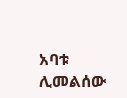አባቱ ሊመልሰው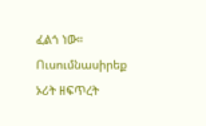ፈልጎ ነው።
Ուսումնասիրեք ኦሪት ዘፍጥረት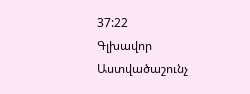37:22
Գլխավոր
Աստվածաշունչ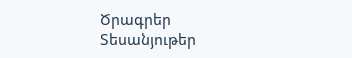Ծրագրեր
Տեսանյութեր